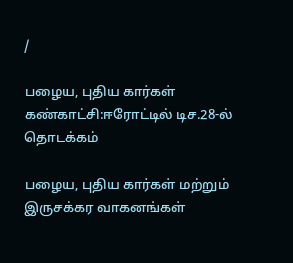/

பழைய, புதிய கார்கள் கண்காட்சி:ஈரோட்டில் டிச.28-ல் தொடக்கம்

பழைய, புதிய கார்கள் மற்றும் இருசக்கர வாகனங்கள்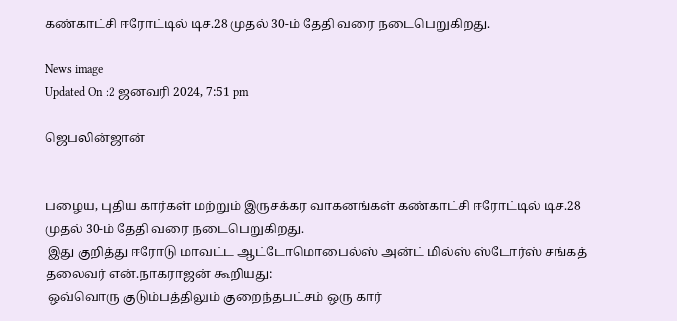கண்காட்சி ஈரோட்டில் டிச.28 முதல் 30-ம் தேதி வரை நடைபெறுகிறது.

News image
Updated On :2 ஜனவரி 2024, 7:51 pm

ஜெபலின்ஜான்


பழைய, புதிய கார்கள் மற்றும் இருசக்கர வாகனங்கள் கண்காட்சி ஈரோட்டில் டிச.28 முதல் 30-ம் தேதி வரை நடைபெறுகிறது.
 இது குறித்து ஈரோடு மாவட்ட ஆட்டோமொபைல்ஸ் அன்ட் மில்ஸ் ஸ்டோர்ஸ் சங்கத் தலைவர் என்.நாகராஜன் கூறியது:
 ஒவ்வொரு குடும்பத்திலும் குறைந்தபட்சம் ஒரு கார்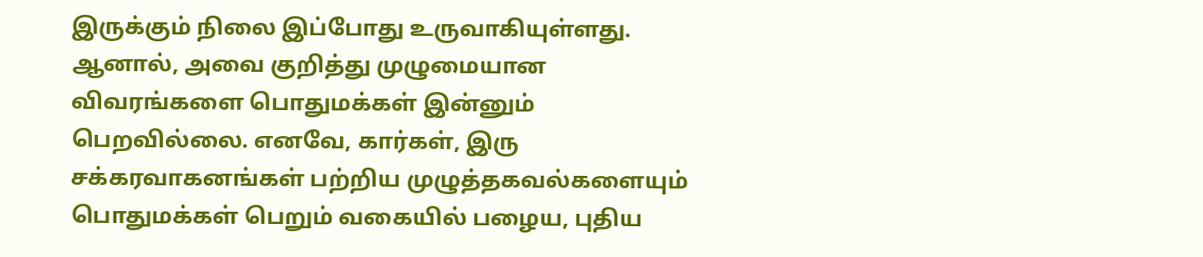இருக்கும் நிலை இப்போது உருவாகியுள்ளது. ஆனால், அவை குறித்து முழுமையான விவரங்களை பொதுமக்கள் இன்னும் பெறவில்லை. எனவே, கார்கள், இரு சக்கரவாகனங்கள் பற்றிய முழுத்தகவல்களையும் பொதுமக்கள் பெறும் வகையில் பழைய, புதிய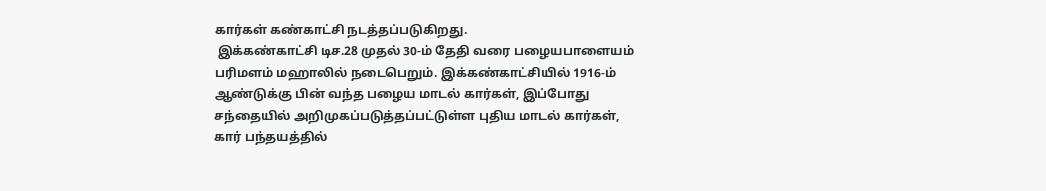கார்கள் கண்காட்சி நடத்தப்படுகிறது.
 இக்கண்காட்சி டிச.28 முதல் 30-ம் தேதி வரை பழையபாளையம் பரிமளம் மஹாலில் நடைபெறும். இக்கண்காட்சியில் 1916-ம் ஆண்டுக்கு பின் வந்த பழைய மாடல் கார்கள், இப்போது சந்தையில் அறிமுகப்படுத்தப்பட்டுள்ள புதிய மாடல் கார்கள், கார் பந்தயத்தில்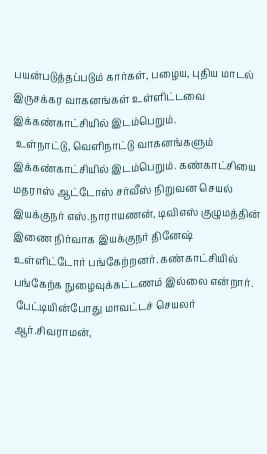பயன்படுத்தப்படும் கார்கள், பழைய, புதிய மாடல் இருசக்கர வாகனங்கள் உள்ளிட்டவை இக்கண்காட்சியில் இடம்பெறும்.
 உள்நாட்டு, வெளிநாட்டு வாகனங்களும் இக்கண்காட்சியில் இடம்பெறும். கண்காட்சியை மதராஸ் ஆட்டோஸ் சர்வீஸ் நிறுவன செயல் இயக்குநர் எஸ்.நாராயணன், டிவிஎஸ் குழுமத்தின் இணை நிர்வாக இயக்குநர் தினேஷ் உள்ளிட்டோர் பங்கேற்றனர். கண்காட்சியில் பங்கேற்க நுழைவுக்கட்டணம் இல்லை என்றார்.
 பேட்டியின்போது மாவட்டச் செயலர் ஆர்.சிவராமன்,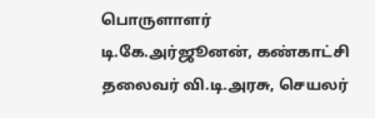பொருளாளர் டி.கே.அர்ஜூனன், கண்காட்சி தலைவர் வி.டி.அரசு, செயலர்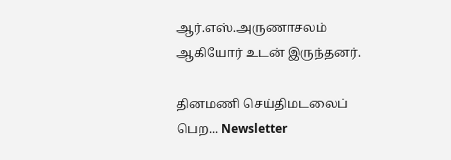ஆர்.எஸ்.அருணாசலம் ஆகியோர் உடன் இருந்தனர்.

தினமணி செய்திமடலைப் பெற... Newsletter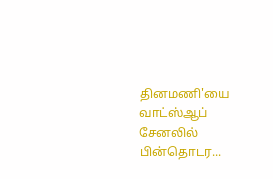தினமணி'யை வாட்ஸ்ஆப் சேனலில் பின்தொடர...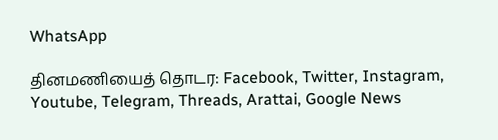WhatsApp

தினமணியைத் தொடர: Facebook, Twitter, Instagram, Youtube, Telegram, Threads, Arattai, Google News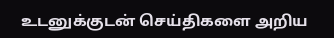உடனுக்குடன் செய்திகளை அறிய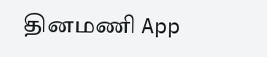தினமணி App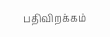பதிவிறக்கம்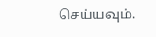செய்யவும்.